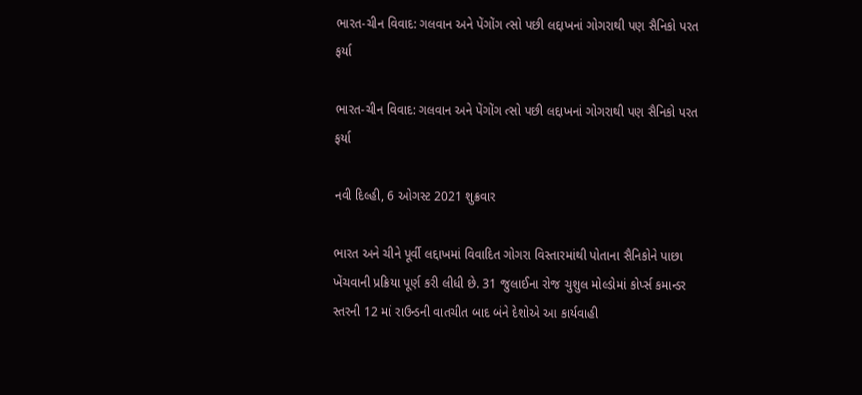ભારત-ચીન વિવાદ: ગલવાન અને પેંગોંગ ત્સો પછી લદ્દાખનાં ગોગરાથી પણ સૈનિકો પરત ફર્યા

ભારત-ચીન વિવાદ: ગલવાન અને પેંગોંગ ત્સો પછી લદ્દાખનાં ગોગરાથી પણ સૈનિકો પરત ફર્યા

નવી દિલ્હી, 6 ઓગસ્ટ 2021 શુક્રવાર

ભારત અને ચીને પૂર્વી લદ્દાખમાં વિવાદિત ગોગરા વિસ્તારમાંથી પોતાના સૈનિકોને પાછા ખેંચવાની પ્રક્રિયા પૂર્ણ કરી લીધી છે. 31 જુલાઈના રોજ ચુશુલ મોલ્ડોમાં કોર્પ્સ કમાન્ડર સ્તરની 12 માં રાઉન્ડની વાતચીત બાદ બંને દેશોએ આ કાર્યવાહી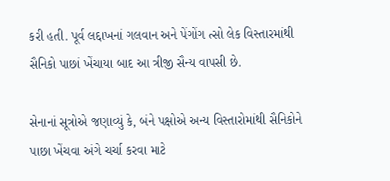કરી હતી. પૂર્વ લદ્દાખનાં ગલવાન અને પેંગોંગ ત્સો લેક વિસ્તારમાંથી સૈનિકો પાછાં ખેંચાયા બાદ આ ત્રીજી સૈન્ય વાપસી છે.

સેનાનાં સૂત્રોએ જણાવ્યું કે, બંને પક્ષોએ અન્ય વિસ્તારોમાંથી સૈનિકોને પાછા ખેંચવા અંગે ચર્ચા કરવા માટે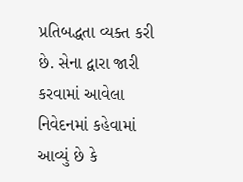પ્રતિબદ્ધતા વ્યક્ત કરી છે. સેના દ્વારા જારી કરવામાં આવેલા નિવેદનમાં કહેવામાં આવ્યું છે કે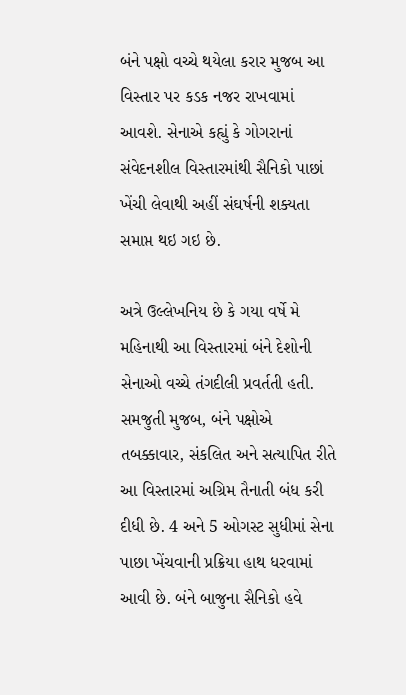બંને પક્ષો વચ્ચે થયેલા કરાર મુજબ આ વિસ્તાર પર કડક નજર રાખવામાં આવશે. સેનાએ કહ્યું કે ગોગરાનાં સંવેદનશીલ વિસ્તારમાંથી સૈનિકો પાછાં ખેંચી લેવાથી અહીં સંઘર્ષની શક્યતા સમાપ્ત થઇ ગઇ છે.

અત્રે ઉલ્લેખનિય છે કે ગયા વર્ષે મે મહિનાથી આ વિસ્તારમાં બંને દેશોની સેનાઓ વચ્ચે તંગદીલી પ્રવર્તતી હતી. સમજુતી મુજબ, બંને પક્ષોએ તબક્કાવાર, સંકલિત અને સત્યાપિત રીતે આ વિસ્તારમાં અગ્રિમ તૈનાતી બંધ કરી દીધી છે. 4 અને 5 ઓગસ્ટ સુધીમાં સેના પાછા ખેંચવાની પ્રક્રિયા હાથ ધરવામાં આવી છે. બંને બાજુના સૈનિકો હવે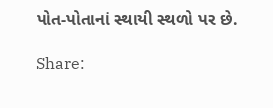પોત-પોતાનાં સ્થાયી સ્થળો પર છે.

Share: